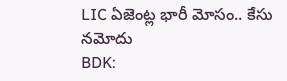LIC ఏజెంట్ల భారీ మోసం.. కేసు నమోదు
BDK: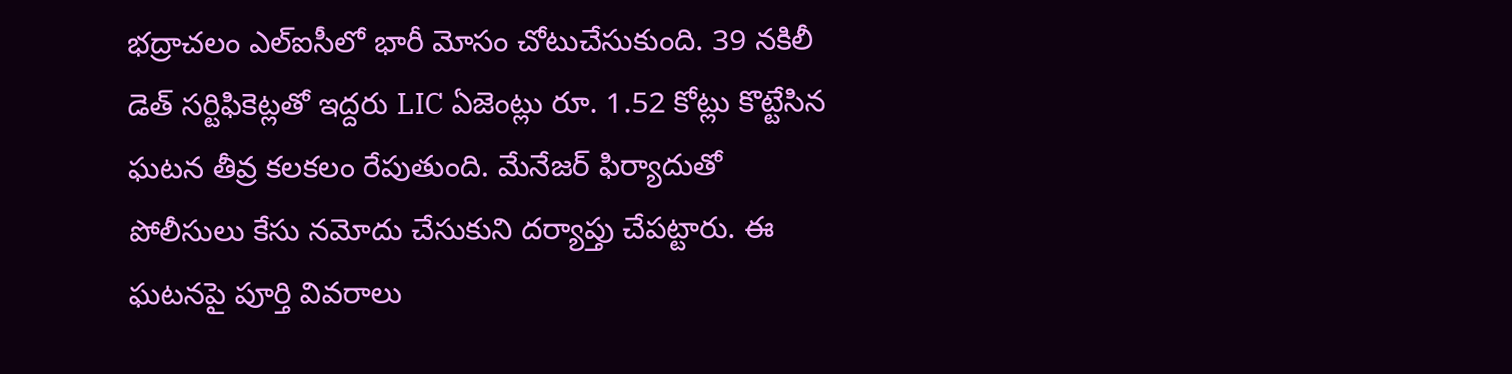భద్రాచలం ఎల్ఐసీలో భారీ మోసం చోటుచేసుకుంది. 39 నకిలీ డెత్ సర్టిఫికెట్లతో ఇద్దరు LIC ఏజెంట్లు రూ. 1.52 కోట్లు కొట్టేసిన ఘటన తీవ్ర కలకలం రేపుతుంది. మేనేజర్ ఫిర్యాదుతో పోలీసులు కేసు నమోదు చేసుకుని దర్యాప్తు చేపట్టారు. ఈ ఘటనపై పూర్తి వివరాలు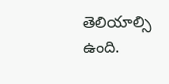తెలియాల్సి ఉంది.